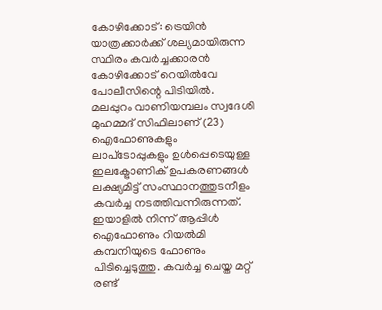കോഴിക്കോട്: ട്രെയിൻ യാത്രക്കാർക്ക് ശല്യമായിരുന്ന സ്ഥിരം കവർച്ചക്കാരൻ കോഴിക്കോട് റെയിൽവേ പോലീസിന്റെ പിടിയിൽ. മലപ്പുറം വാണിയമ്പലം സ്വദേശി മുഹമ്മദ് സിഫിലാണ് (23) ഐഫോണുകളും ലാപ്‌ടോപ്പുകളും ഉൾപ്പെടെയുള്ള ഇലക്ട്രോണിക് ഉപകരണങ്ങൾ ലക്ഷ്യമിട്ട് സംസ്ഥാനത്തുടനീളം കവർച്ച നടത്തിവന്നിരുന്നത്. ഇയാളിൽ നിന്ന് ആപ്പിൾ ഐഫോണും റിയൽമി കമ്പനിയുടെ ഫോണും പിടിച്ചെടുത്തു. കവർച്ച ചെയ്ത മറ്റ് രണ്ട്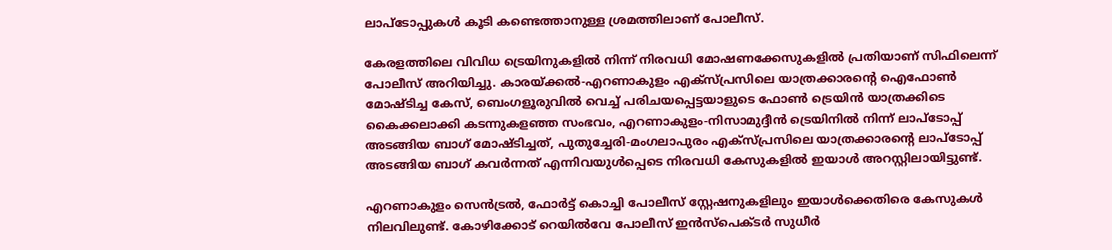ലാപ്‌ടോപ്പുകൾ കൂടി കണ്ടെത്താനുള്ള ശ്രമത്തിലാണ് പോലീസ്.

കേരളത്തിലെ വിവിധ ട്രെയിനുകളിൽ നിന്ന് നിരവധി മോഷണക്കേസുകളിൽ പ്രതിയാണ് സിഫിലെന്ന് പോലീസ് അറിയിച്ചു. കാരയ്ക്കൽ-എറണാകുളം എക്സ്പ്രസിലെ യാത്രക്കാരന്റെ ഐഫോൺ മോഷ്ടിച്ച കേസ്, ബെംഗളൂരുവിൽ വെച്ച് പരിചയപ്പെട്ടയാളുടെ ഫോൺ ട്രെയിൻ യാത്രക്കിടെ കൈക്കലാക്കി കടന്നുകളഞ്ഞ സംഭവം, എറണാകുളം-നിസാമുദ്ദീൻ ട്രെയിനിൽ നിന്ന് ലാപ്‌ടോപ്പ് അടങ്ങിയ ബാഗ് മോഷ്ടിച്ചത്, പുതുച്ചേരി-മംഗലാപുരം എക്സ്പ്രസിലെ യാത്രക്കാരന്റെ ലാപ്‌ടോപ്പ് അടങ്ങിയ ബാഗ് കവർന്നത് എന്നിവയുൾപ്പെടെ നിരവധി കേസുകളിൽ ഇയാൾ അറസ്റ്റിലായിട്ടുണ്ട്.

എറണാകുളം സെൻട്രൽ, ഫോർട്ട് കൊച്ചി പോലീസ് സ്റ്റേഷനുകളിലും ഇയാൾക്കെതിരെ കേസുകൾ നിലവിലുണ്ട്. കോഴിക്കോട് റെയിൽവേ പോലീസ് ഇൻസ്‌പെക്ടർ സുധീർ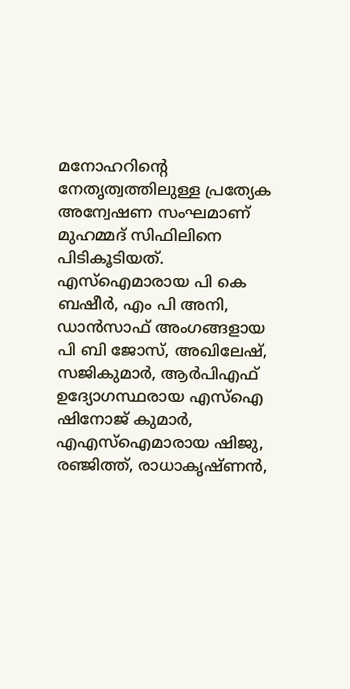മനോഹറിന്റെ നേതൃത്വത്തിലുള്ള പ്രത്യേക അന്വേഷണ സംഘമാണ് മുഹമ്മദ് സിഫിലിനെ പിടികൂടിയത്. എസ്‌ഐമാരായ പി കെ ബഷീർ, എം പി അനി, ഡാൻസാഫ് അംഗങ്ങളായ പി ബി ജോസ്, അഖിലേഷ്, സജികുമാർ, ആർപിഎഫ് ഉദ്യോഗസ്ഥരായ എസ്‌ഐ ഷിനോജ് കുമാർ, എഎസ്‌ഐമാരായ ഷിജു, രഞ്ജിത്ത്, രാധാകൃഷ്ണൻ,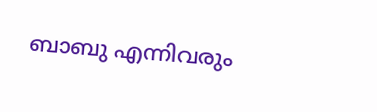ബാബു എന്നിവരും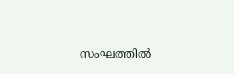സംഘത്തിൽ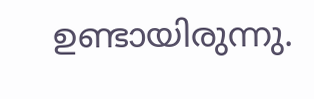ഉണ്ടായിരുന്നു.